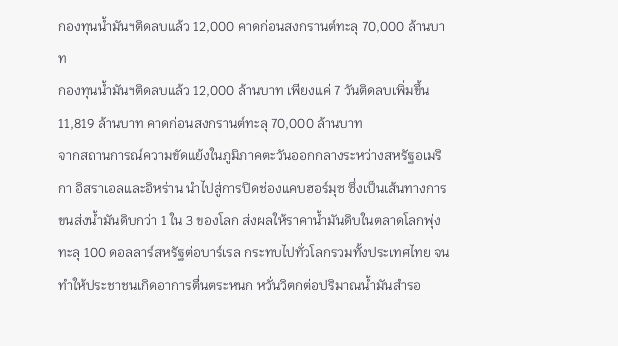กองทุนน้ำมันฯติดลบแล้ว 12,000 คาดก่อนสงกรานต์ทะลุ 70,000 ล้านบาท
กองทุนน้ำมันฯติดลบแล้ว 12,000 ล้านบาท เพียงแค่ 7 วันติดลบเพิ่มขึ้น 11,819 ล้านบาท คาดก่อนสงกรานต์ทะลุ 70,000 ล้านบาท
จากสถานการณ์ความขัดแย้งในภูมิภาคตะวันออกกลางระหว่างสหรัฐอเมริกา อิสราเอลและอิหร่าน นำไปสู่การปิดช่องแคบฮอร์มุซ ซึ่งเป็นเส้นทางการขนส่งน้ำมันดิบกว่า 1 ใน 3 ของโลก ส่งผลให้ราคาน้ำมันดิบในตลาดโลกพุ่งทะลุ 100 ดอลลาร์สหรัฐต่อบาร์เรล กระทบไปทั่วโลกรวมทั้งประเทศไทย จนทำให้ประชาชนเกิดอาการตื่นตระหนก หวั่นวิตกต่อปริมาณน้ำมันสำรอ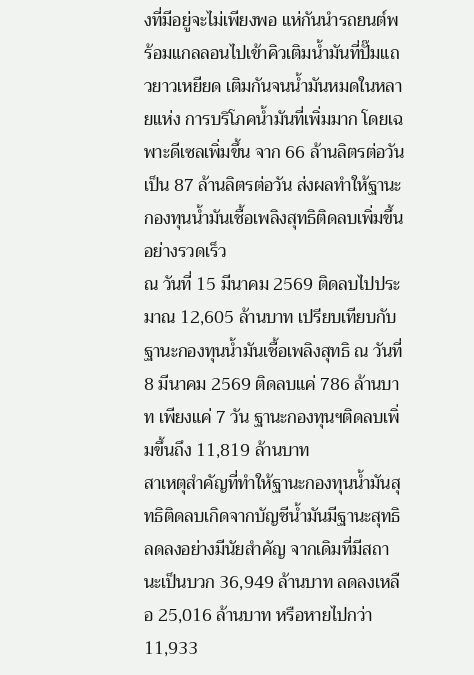งที่มีอยู่จะไม่เพียงพอ แห่กันนำรถยนต์พร้อมแกลลอนไปเข้าคิวเติมน้ำมันที่ปั๊มแถวยาวเหยียด เติมกันจนน้ำมันหมดในหลายแห่ง การบริโภคน้ำมันที่เพิ่มมาก โดยเฉพาะดีเซลเพิ่มขึ้น จาก 66 ล้านลิตรต่อวัน เป็น 87 ล้านลิตรต่อวัน ส่งผลทำให้ฐานะกองทุนน้ำมันเชื้อเพลิงสุทธิติดลบเพิ่มขึ้นอย่างรวดเร็ว
ณ วันที่ 15 มีนาคม 2569 ติดลบไปประมาณ 12,605 ล้านบาท เปรียบเทียบกับฐานะกองทุนน้ำมันเชื้อเพลิงสุทธิ ณ วันที่ 8 มีนาคม 2569 ติดลบแค่ 786 ล้านบาท เพียงแค่ 7 วัน ฐานะกองทุนฯติดลบเพิ่มขึ้นถึง 11,819 ล้านบาท
สาเหตุสำคัญที่ทำให้ฐานะกองทุนน้ำมันสุทธิติดลบเกิดจากบัญชีน้ำมันมีฐานะสุทธิลดลงอย่างมีนัยสำคัญ จากเดิมที่มีสถานะเป็นบวก 36,949 ล้านบาท ลดลงเหลือ 25,016 ล้านบาท หรือหายไปกว่า 11,933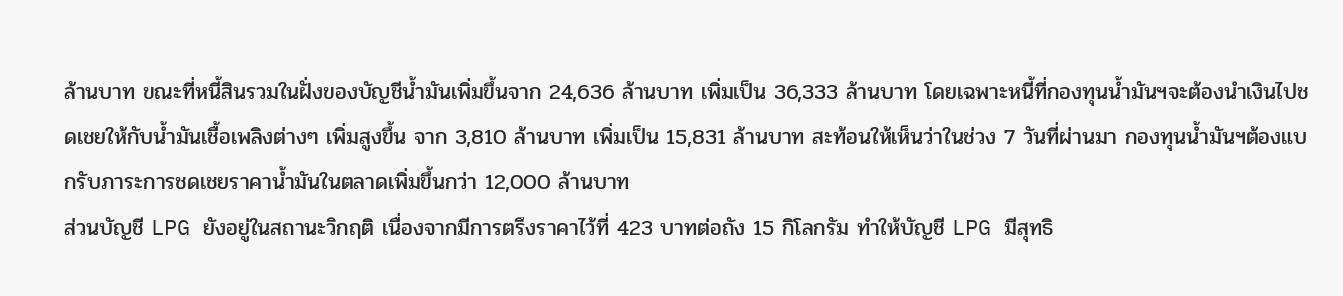ล้านบาท ขณะที่หนี้สินรวมในฝั่งของบัญชีน้ำมันเพิ่มขึ้นจาก 24,636 ล้านบาท เพิ่มเป็น 36,333 ล้านบาท โดยเฉพาะหนี้ที่กองทุนน้ำมันฯจะต้องนำเงินไปชดเชยให้กับน้ำมันเชื้อเพลิงต่างๆ เพิ่มสูงขึ้น จาก 3,810 ล้านบาท เพิ่มเป็น 15,831 ล้านบาท สะท้อนให้เห็นว่าในช่วง 7 วันที่ผ่านมา กองทุนน้ำมันฯต้องแบกรับภาระการชดเชยราคาน้ำมันในตลาดเพิ่มขึ้นกว่า 12,000 ล้านบาท
ส่วนบัญชี LPG ยังอยู่ในสถานะวิกฤติ เนื่องจากมีการตรึงราคาไว้ที่ 423 บาทต่อถัง 15 กิโลกรัม ทำให้บัญชี LPG มีสุทธิ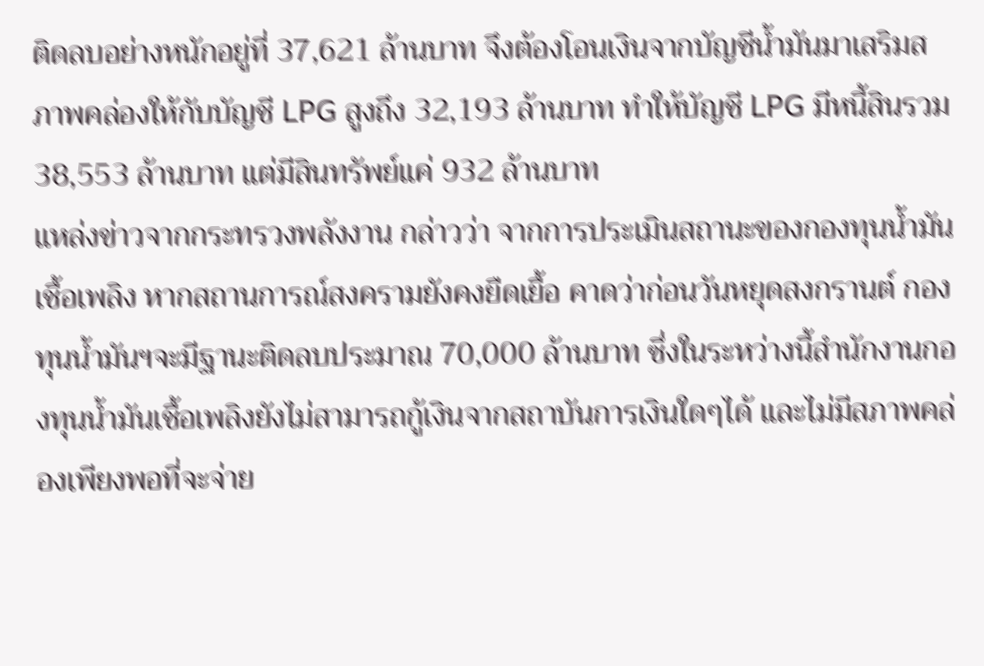ติดลบอย่างหนักอยู่ที่ 37,621 ล้านบาท จึงต้องโอนเงินจากบัญชีน้ำมันมาเสริมสภาพคล่องให้กับบัญชี LPG สูงถึง 32,193 ล้านบาท ทำให้บัญชี LPG มีหนี้สินรวม 38,553 ล้านบาท แต่มีสินทรัพย์แค่ 932 ล้านบาท
แหล่งข่าวจากกระทรวงพลังงาน กล่าวว่า จากการประเมินสถานะของกองทุนน้ำมันเชื้อเพลิง หากสถานการณ์สงครามยังคงยืดเยื้อ คาดว่าก่อนวันหยุดสงกรานต์ กองทุนน้ำมันฯจะมีฐานะติดลบประมาณ 70,000 ล้านบาท ซึ่งในระหว่างนี้สำนักงานกองทุนน้ำมันเชื้อเพลิงยังไม่สามารถกู้เงินจากสถาบันการเงินใดๆได้ และไม่มีสภาพคล่องเพียงพอที่จะจ่าย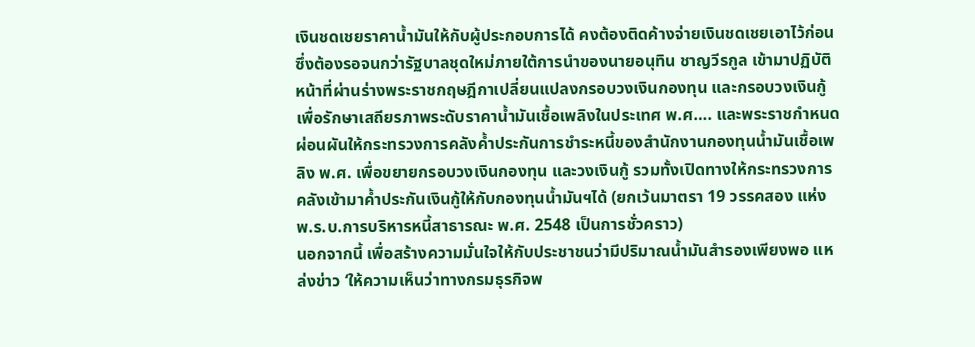เงินชดเชยราคาน้ำมันให้กับผู้ประกอบการได้ คงต้องติดค้างจ่ายเงินชดเชยเอาไว้ก่อน ซึ่งต้องรอจนกว่ารัฐบาลชุดใหม่ภายใต้การนำของนายอนุทิน ชาญวีรกูล เข้ามาปฏิบัติหน้าที่ผ่านร่างพระราชกฤษฎีกาเปลี่ยนแปลงกรอบวงเงินกองทุน และกรอบวงเงินกู้เพื่อรักษาเสถียรภาพระดับราคาน้ำมันเชื้อเพลิงในประเทศ พ.ศ…. และพระราชกำหนดผ่อนผันให้กระทรวงการคลังค้ำประกันการชำระหนี้ของสำนักงานกองทุนน้ำมันเชื้อเพลิง พ.ศ. เพื่อขยายกรอบวงเงินกองทุน และวงเงินกู้ รวมทั้งเปิดทางให้กระทรวงการคลังเข้ามาค้ำประกันเงินกู้ให้กับกองทุนน้ำมันฯได้ (ยกเว้นมาตรา 19 วรรคสอง แห่ง พ.ร.บ.การบริหารหนี้สาธารณะ พ.ศ. 2548 เป็นการชั่วคราว)
นอกจากนี้ เพื่อสร้างความมั่นใจให้กับประชาชนว่ามีปริมาณน้ำมันสำรองเพียงพอ แหล่งข่าว ‘ให้ความเห็นว่าทางกรมธุรกิจพ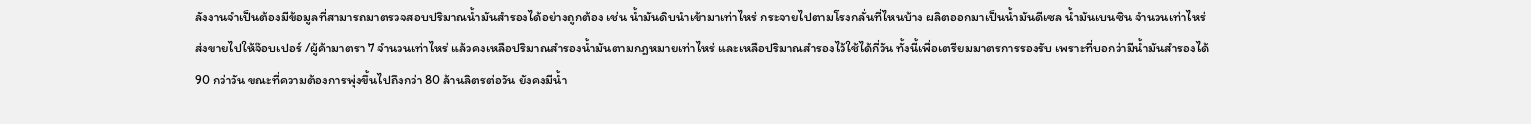ลังงานจำเป็นต้องมีข้อมูลที่สามารถมาตรวจสอบปริมาณน้ำมันสำรองได้อย่างถูกต้อง เช่น น้ำมันดิบนำเข้ามาเท่าไหร่ กระจายไปตามโรงกลั่นที่ไหนบ้าง ผลิตออกมาเป็นน้ำมันดีเซล น้ำมันเบนซิน จำนวนเท่าไหร่ ส่งขายไปให้จ๊อบเปอร์ /ผู้ค้ามาตรา 7 จำนวนเท่าไหร่ แล้วคงเหลือปริมาณสำรองน้ำมันตามกฎหมายเท่าไหร่ และเหลือปริมาณสำรองไว้ใช้ได้กี่วัน ทั้งนี้เพื่อเตรียมมาตรการรองรับ เพราะที่บอกว่ามีน้ำมันสำรองได้ 90 กว่าวัน ขณะที่ความต้องการพุ่งขึ้นไปถึงกว่า 80 ล้านลิตรต่อวัน ยังคงมีน้ำ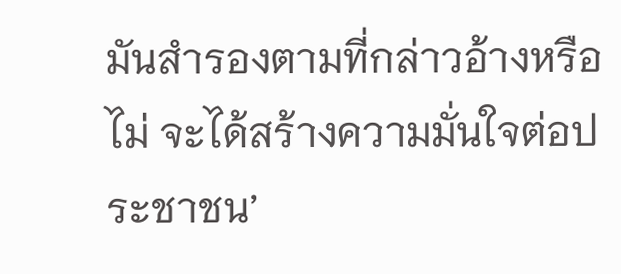มันสำรองตามที่กล่าวอ้างหรือไม่ จะได้สร้างความมั่นใจต่อประชาชน’